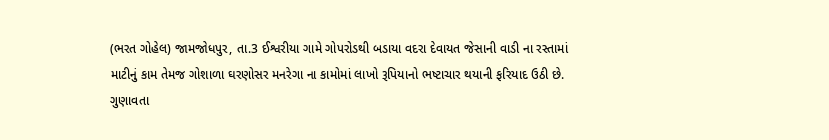(ભરત ગોહેલ) જામજોધપુર, તા.3 ઈશ્વરીયા ગામે ગોપરોડથી બડાયા વદરા દેવાયત જેસાની વાડી ના રસ્તામાં માટીનું કામ તેમજ ગોશાળા ઘરણોસર મનરેગા ના કામોમાં લાખો રૂપિયાનો ભષ્ટાચાર થયાની ફરિયાદ ઉઠી છે.
ગુણાવતા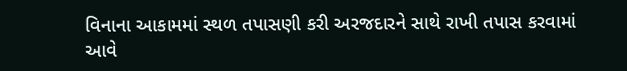વિનાના આકામમાં સ્થળ તપાસણી કરી અરજદારને સાથે રાખી તપાસ કરવામાં આવે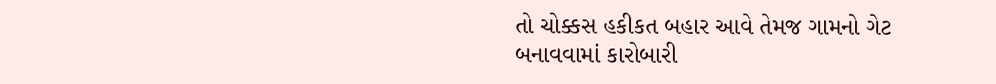તો ચોક્કસ હકીકત બહાર આવે તેમજ ગામનો ગેટ બનાવવામાં કારોબારી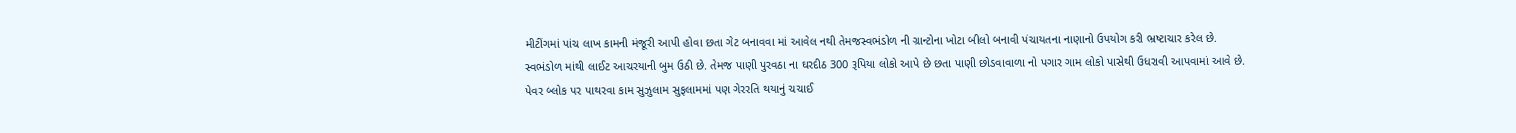મીટીંગમાં પાંચ લાખ કામની મંજૂરી આપી હોવા છતા ગેટ બનાવવા માં આવેલ નથી તેમજસ્વભંડોળ ની ગ્રાન્ટોના ખોટા બીલો બનાવી પંચાયતના નાણાનો ઉપયોગ કરી ભ્રષ્ટાચાર કરેલ છે.
સ્વભંડોળ માંથી લાઈટ આચરયાની બુમ ઉઠી છે. તેમજ પાણી પુરવઠા ના ઘરદીઠ 300 રૂપિયા લોકો આપે છે છતા પાણી છોડવાવાળા નો પગાર ગામ લોકો પાસેથી ઉધરાવી આપવામાં આવે છે.
પેવર બ્લોક પર પાથરવા કામ સુઝુલામ સુફલામમાં પણ ગેરરતિ થયાનું ચચાઈ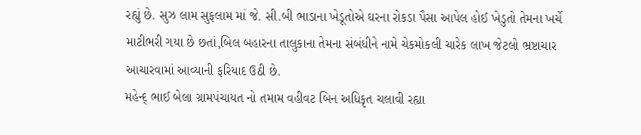રહ્યું છે. સુઝ લામ સુફલામ માં જે. સી.બી ભાડાના ખેડૂતોએ ઘરના રોકડા પૈસા આપેલ હોઈ ખેડુતો તેમના ખર્ચે માટીભરી ગયા છે છતાં,બિલ બહારના તાલુકાના તેમના સંબંધીને નામે ચેકમોકલી ચારેક લાખ જેટલો ભ્રષ્ટાચાર આચારવામાં આવ્યાની ફરિયાદ ઉઠી છે.
મહેન્દ્ ભાઈ બેલા ગ્રામપંચાયત નો તમામ વહીવટ બિન અધિકૃત ચલાવી રહ્યા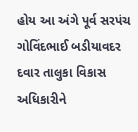હોય આ અંગે પૂર્વ સરપંચ ગોવિંદભાઈ બડીયાવદર દવાર તાલુકા વિકાસ અધિકારીને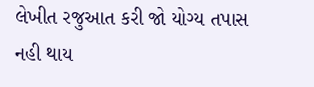લેખીત રજુઆત કરી જો યોગ્ય તપાસ નહી થાય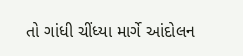તો ગાંધી ચીંધ્યા માર્ગે આંદોલન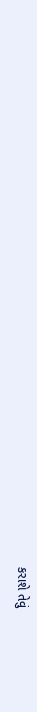કરાશે તેવું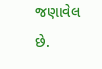જણાવેલ છે.